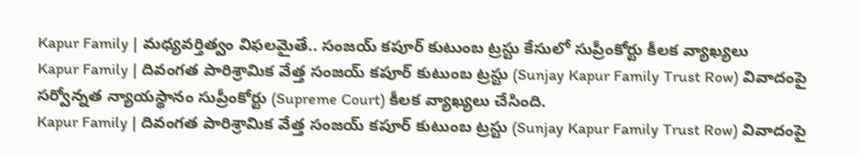Kapur Family | మధ్యవర్తిత్వం విఫలమైతే.. సంజయ్ కపూర్ కుటుంబ ట్రస్టు కేసులో సుప్రీంకోర్టు కీలక వ్యాఖ్యలు
Kapur Family | దివంగత పారిశ్రామిక వేత్త సంజయ్ కపూర్ కుటుంబ ట్రస్టు (Sunjay Kapur Family Trust Row) వివాదంపై సర్వోన్నత న్యాయస్థానం సుప్రీంకోర్టు (Supreme Court) కీలక వ్యాఖ్యలు చేసింది.
Kapur Family | దివంగత పారిశ్రామిక వేత్త సంజయ్ కపూర్ కుటుంబ ట్రస్టు (Sunjay Kapur Family Trust Row) వివాదంపై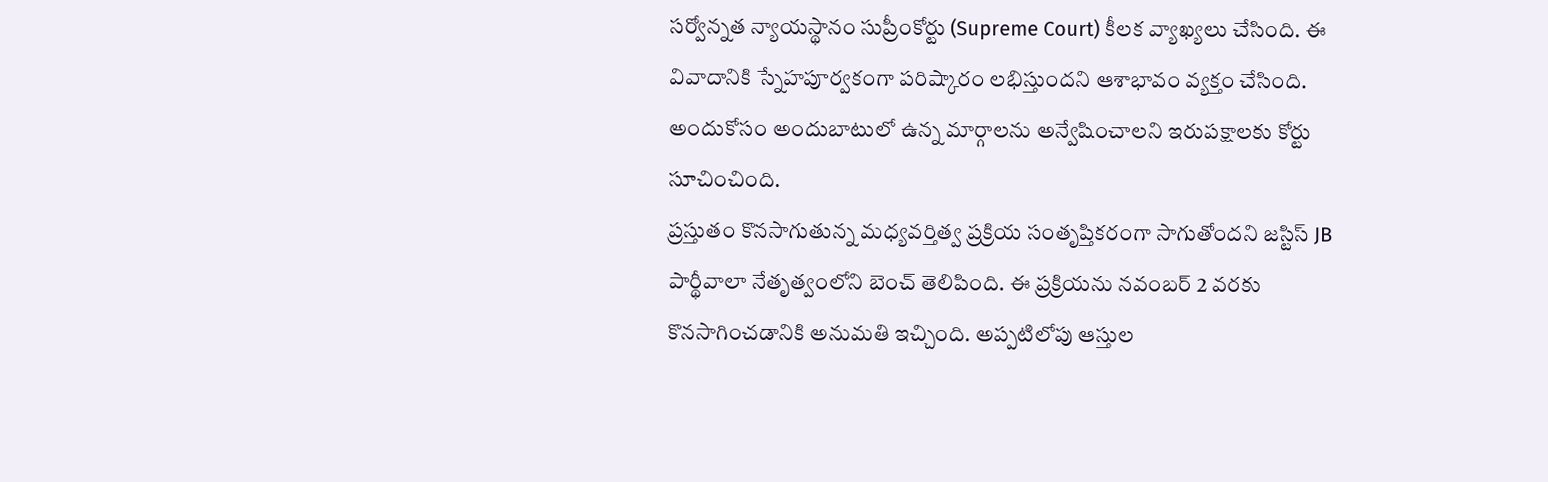సర్వోన్నత న్యాయస్థానం సుప్రీంకోర్టు (Supreme Court) కీలక వ్యాఖ్యలు చేసింది. ఈ వివాదానికి స్నేహపూర్వకంగా పరిష్కారం లభిస్తుందని ఆశాభావం వ్యక్తం చేసింది. అందుకోసం అందుబాటులో ఉన్న మార్గాలను అన్వేషించాలని ఇరుపక్షాలకు కోర్టు సూచించింది.
ప్రస్తుతం కొనసాగుతున్న మధ్యవర్తిత్వ ప్రక్రియ సంతృప్తికరంగా సాగుతోందని జస్టిస్ JB పార్థీవాలా నేతృత్వంలోని బెంచ్ తెలిపింది. ఈ ప్రక్రియను నవంబర్ 2 వరకు కొనసాగించడానికి అనుమతి ఇచ్చింది. అప్పటిలోపు ఆస్తుల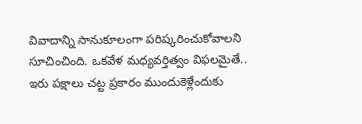వివాదాన్ని సానుకూలంగా పరిష్కరించుకోవాలని సూచించింది. ఒకవేళ మధ్యవర్తిత్వం విఫలమైతే.. ఇరు పక్షాలు చట్ట ప్రకారం ముందుకెళ్లేందుకు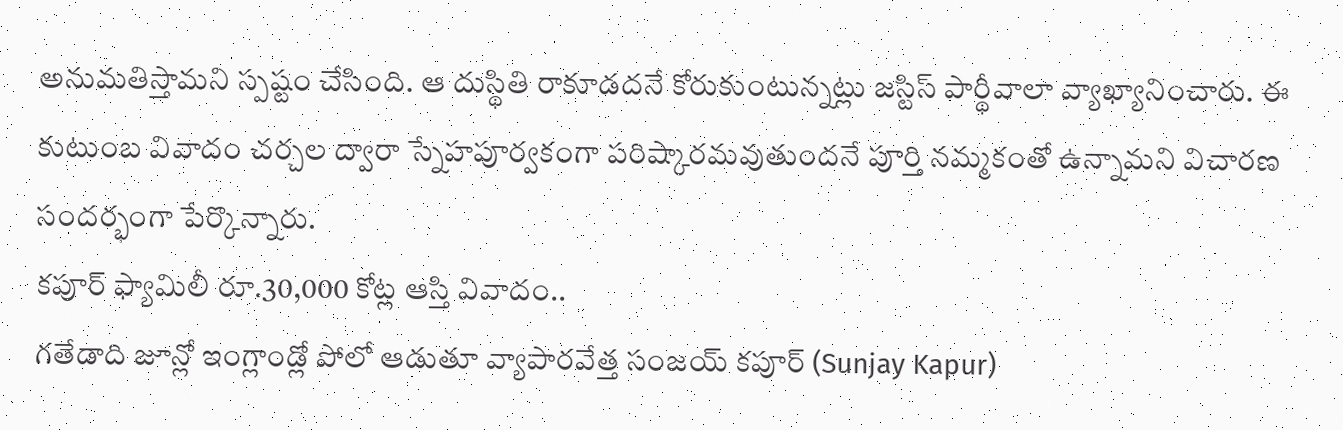అనుమతిస్తామని స్పష్టం చేసింది. ఆ దుస్థితి రాకూడదనే కోరుకుంటున్నట్లు జస్టిస్ పార్థీవాలా వ్యాఖ్యానించారు. ఈ కుటుంబ వివాదం చర్చల ద్వారా స్నేహపూర్వకంగా పరిష్కారమవుతుందనే పూర్తి నమ్మకంతో ఉన్నామని విచారణ సందర్భంగా పేర్కొన్నారు.
కపూర్ ఫ్యామిలీ రూ.30,000 కోట్ల ఆస్తి వివాదం..
గతేడాది జూన్లో ఇంగ్లాండ్లో పోలో ఆడుతూ వ్యాపారవేత్త సంజయ్ కపూర్ (Sunjay Kapur)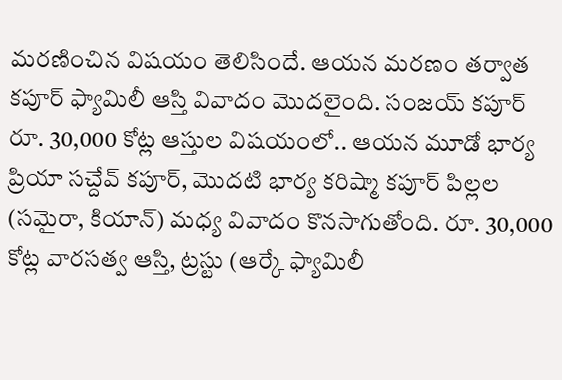మరణించిన విషయం తెలిసిందే. ఆయన మరణం తర్వాత కపూర్ ఫ్యామిలీ ఆస్తి వివాదం మొదలైంది. సంజయ్ కపూర్ రూ. 30,000 కోట్ల ఆస్తుల విషయంలో.. ఆయన మూడో భార్య ప్రియా సచ్దేవ్ కపూర్, మొదటి భార్య కరిష్మా కపూర్ పిల్లల (సమైరా, కియాన్) మధ్య వివాదం కొనసాగుతోంది. రూ. 30,000 కోట్ల వారసత్వ ఆస్తి, ట్రస్టు (ఆర్కే ఫ్యామిలీ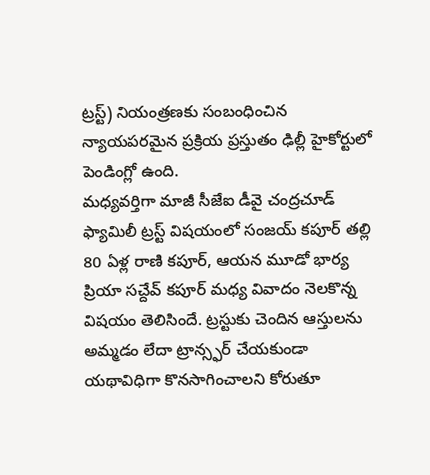ట్రస్ట్) నియంత్రణకు సంబంధించిన న్యాయపరమైన ప్రక్రియ ప్రస్తుతం ఢిల్లీ హైకోర్టులో పెండింగ్లో ఉంది.
మధ్యవర్తిగా మాజీ సీజేఐ డీవై చంద్రచూడ్
ఫ్యామిలీ ట్రస్ట్ విషయంలో సంజయ్ కపూర్ తల్లి 80 ఏళ్ల రాణి కపూర్, ఆయన మూడో భార్య ప్రియా సచ్దేవ్ కపూర్ మధ్య వివాదం నెలకొన్న విషయం తెలిసిందే. ట్రస్టుకు చెందిన ఆస్తులను అమ్మడం లేదా ట్రాన్స్ఫర్ చేయకుండా యథావిధిగా కొనసాగించాలని కోరుతూ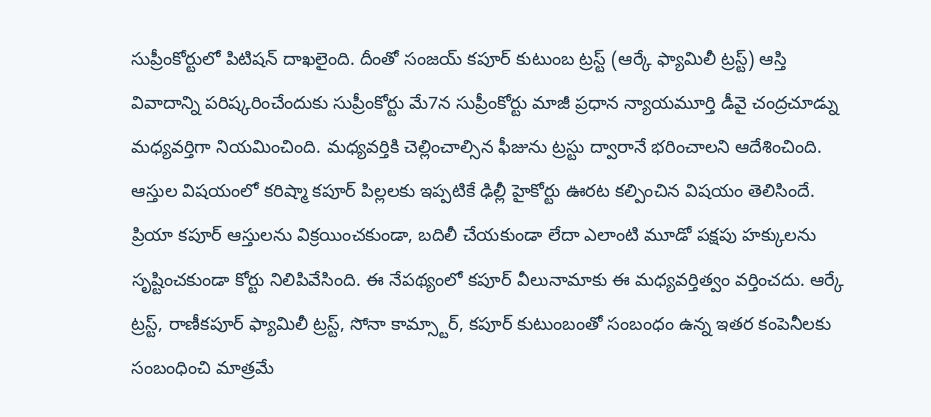సుప్రీంకోర్టులో పిటిషన్ దాఖలైంది. దీంతో సంజయ్ కపూర్ కుటుంబ ట్రస్ట్ (ఆర్కే ఫ్యామిలీ ట్రస్ట్) ఆస్తి వివాదాన్ని పరిష్కరించేందుకు సుప్రీంకోర్టు మే7న సుప్రీంకోర్టు మాజీ ప్రధాన న్యాయమూర్తి డీవై చంద్రచూడ్ను మధ్యవర్తిగా నియమించింది. మధ్యవర్తికి చెల్లించాల్సిన ఫీజును ట్రస్టు ద్వారానే భరించాలని ఆదేశించింది.
ఆస్తుల విషయంలో కరిష్మా కపూర్ పిల్లలకు ఇప్పటికే ఢిల్లీ హైకోర్టు ఊరట కల్పించిన విషయం తెలిసిందే. ప్రియా కపూర్ ఆస్తులను విక్రయించకుండా, బదిలీ చేయకుండా లేదా ఎలాంటి మూడో పక్షపు హక్కులను సృష్టించకుండా కోర్టు నిలిపివేసింది. ఈ నేపథ్యంలో కపూర్ వీలునామాకు ఈ మధ్యవర్తిత్వం వర్తించదు. ఆర్కే ట్రస్ట్, రాణీకపూర్ ఫ్యామిలీ ట్రస్ట్, సోనా కామ్స్టార్, కపూర్ కుటుంబంతో సంబంధం ఉన్న ఇతర కంపెనీలకు సంబంధించి మాత్రమే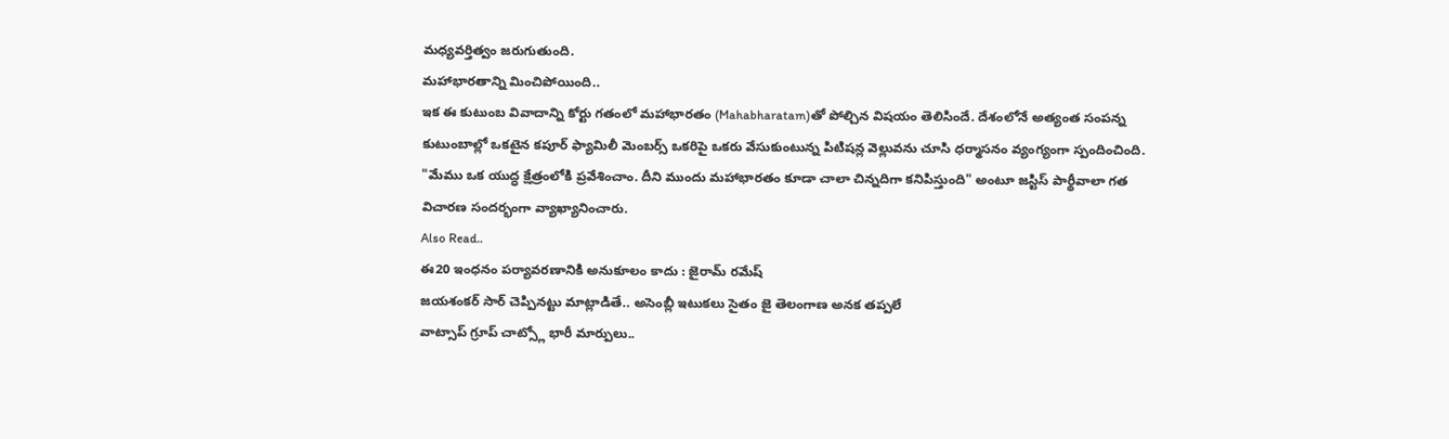మధ్యవర్తిత్వం జరుగుతుంది.
మహాభారతాన్ని మించిపోయింది..
ఇక ఈ కుటుంబ వివాదాన్ని కోర్టు గతంలో మహాభారతం (Mahabharatam)తో పోల్చిన విషయం తెలిసిందే. దేశంలోనే అత్యంత సంపన్న కుటుంబాల్లో ఒకటైన కపూర్ ఫ్యామిలీ మెంబర్స్ ఒకరిపై ఒకరు వేసుకుంటున్న పిటిషన్ల వెల్లువను చూసి ధర్మాసనం వ్యంగ్యంగా స్పందించింది. "మేము ఒక యుద్ధ క్షేత్రంలోకి ప్రవేశించాం. దీని ముందు మహాభారతం కూడా చాలా చిన్నదిగా కనిపిస్తుంది" అంటూ జస్టిస్ పార్థీవాలా గత విచారణ సందర్భంగా వ్యాఖ్యానించారు.
Also Read..
ఈ20 ఇంధనం పర్యావరణానికి అనుకూలం కాదు : జైరామ్ రమేష్
జయశంకర్ సార్ చెప్పినట్టు మాట్లాడితే.. అసెంబ్లీ ఇటుకలు సైతం జై తెలంగాణ అనక తప్పలే
వాట్సాప్ గ్రూప్ చాట్స్లో భారీ మార్పులు..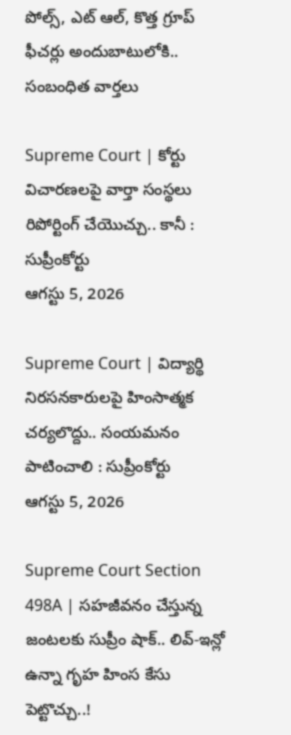పోల్స్, ఎట్ ఆల్, కొత్త గ్రూప్ ఫీచర్లు అందుబాటులోకి..
సంబంధిత వార్తలు

Supreme Court | కోర్టు విచారణలపై వార్తా సంస్థలు రిపోర్టింగ్ చేయొచ్చు.. కానీ : సుప్రీంకోర్టు
ఆగస్టు 5, 2026

Supreme Court | విద్యార్థి నిరసనకారులపై హింసాత్మక చర్యలొద్దు.. సంయమనం పాటించాలి : సుప్రీంకోర్టు
ఆగస్టు 5, 2026

Supreme Court Section 498A | సహజీవనం చేస్తున్న జంటలకు సుప్రీం షాక్.. లివ్-ఇన్లో ఉన్నా గృహ హింస కేసు పెట్టొచ్చు..!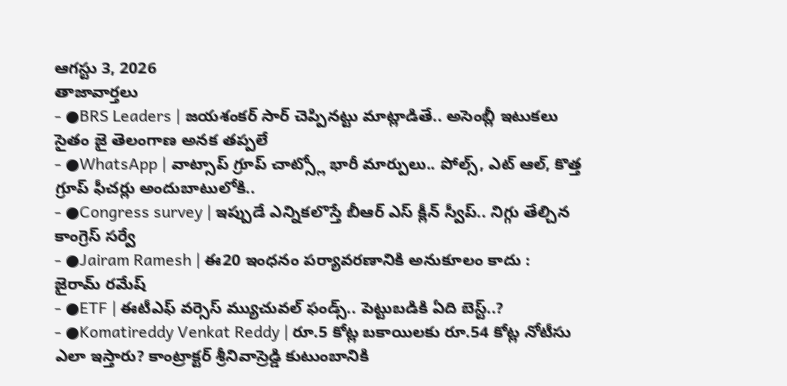ఆగస్టు 3, 2026
తాజావార్తలు
- ●BRS Leaders | జయశంకర్ సార్ చెప్పినట్టు మాట్లాడితే.. అసెంబ్లీ ఇటుకలు సైతం జై తెలంగాణ అనక తప్పలే
- ●WhatsApp | వాట్సాప్ గ్రూప్ చాట్స్లో భారీ మార్పులు.. పోల్స్, ఎట్ ఆల్, కొత్త గ్రూప్ ఫీచర్లు అందుబాటులోకి..
- ●Congress survey | ఇప్పుడే ఎన్నికలొస్తే బీఆర్ ఎస్ క్లీన్ స్వీప్.. నిగ్గు తేల్చిన కాంగ్రెస్ సర్వే
- ●Jairam Ramesh | ఈ20 ఇంధనం పర్యావరణానికి అనుకూలం కాదు : జైరామ్ రమేష్
- ●ETF | ఈటీఎఫ్ వర్సెస్ మ్యుచువల్ ఫండ్స్.. పెట్టుబడికి ఏది బెస్ట్..?
- ●Komatireddy Venkat Reddy | రూ.5 కోట్ల బకాయిలకు రూ.54 కోట్ల నోటీసు ఎలా ఇస్తారు? కాంట్రాక్టర్ శ్రీనివాస్రెడ్డి కుటుంబానికి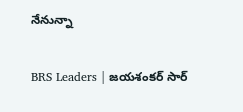నేనున్నా

BRS Leaders | జయశంకర్ సార్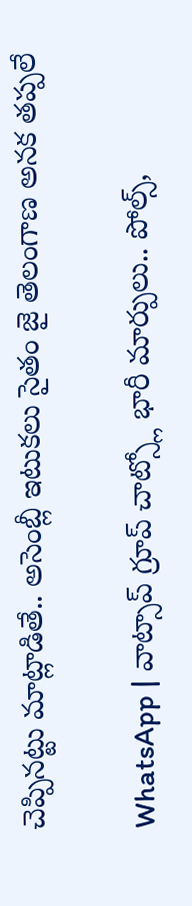చెప్పినట్టు మాట్లాడితే.. అసెంబ్లీ ఇటుకలు సైతం జై తెలంగాణ అనక తప్పలే

WhatsApp | వాట్సాప్ గ్రూప్ చాట్స్లో భారీ మార్పులు.. పోల్స్,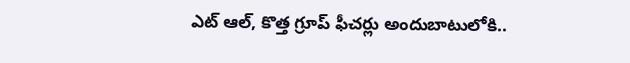ఎట్ ఆల్, కొత్త గ్రూప్ ఫీచర్లు అందుబాటులోకి..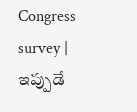Congress survey | ఇప్పుడే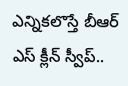ఎన్నికలొస్తే బీఆర్ ఎస్ క్లీన్ స్వీప్..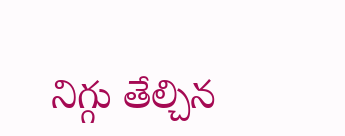నిగ్గు తేల్చిన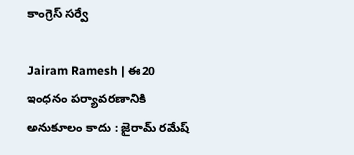కాంగ్రెస్ సర్వే

Jairam Ramesh | ఈ20 ఇంధనం పర్యావరణానికి అనుకూలం కాదు : జైరామ్ రమేష్